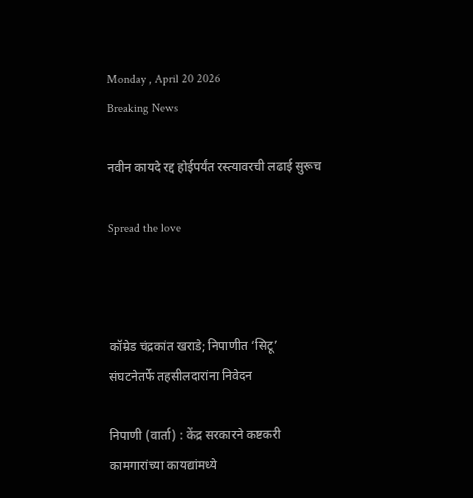Monday , April 20 2026
Breaking News

नवीन कायदे रद्द होईपर्यंत रस्त्यावरची लढाई सुरूच

Spread the love



कॉम्रेड चंद्रकांत खराडे; निपाणीत ‘सिटू’ संघटनेतर्फे तहसीलदारांना निवेदन

निपाणी (वार्ता) : केंद्र सरकारने कष्टकरी कामगारांच्या कायद्यांमध्ये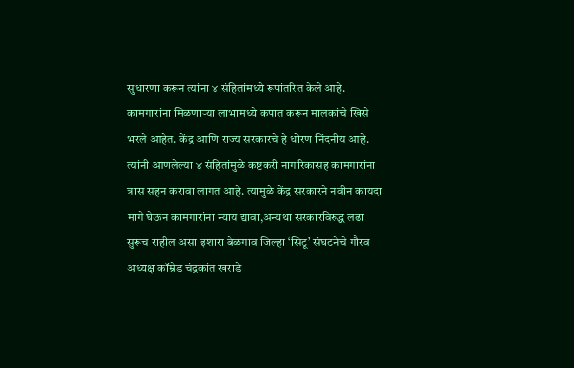सुधारणा करून त्यांना ४ संहितांमध्ये रूपांतरित केले आहे. कामगारांना मिळणाऱ्या लाभामध्ये कपात करून मालकांचे खिसे भरले आहेत. केंद्र आणि राज्य सरकारचे हे धोरण निंदनीय आहे. त्यांनी आणलेल्या ४ संहितांमुळे कष्टकरी नागरिकासह कामगारांना त्रास सहन करावा लागत आहे. त्यामुळे केंद्र सरकारने नवीन कायदा मागे घेऊन कामगारांना न्याय द्यावा,अन्यथा सरकारविरुद्ध लढा सुरूच राहील असा इशारा बेळगाव जिल्हा ‘सिटू’ संघटनेचे गौरव अध्यक्ष कॉम्रेड चंद्रकांत खराडे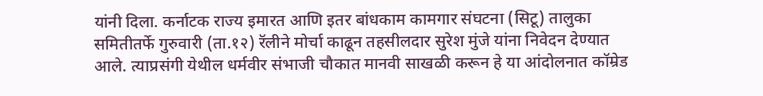यांनी दिला. कर्नाटक राज्य इमारत आणि इतर बांधकाम कामगार संघटना (सिटू) तालुका समितीतर्फे गुरुवारी (ता.१२) रॅलीने मोर्चा काढून तहसीलदार सुरेश मुंजे यांना निवेदन देण्यात आले. त्याप्रसंगी येथील धर्मवीर संभाजी चौकात मानवी साखळी करून हे या आंदोलनात कॉम्रेड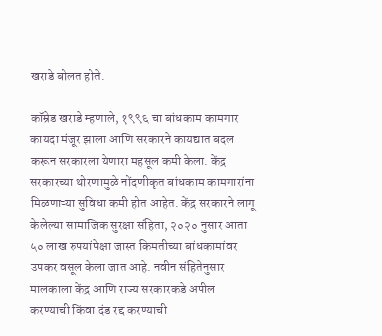खराडे बोलत होते.

कॉम्रेड खराडे म्हणाले, १९९६ चा बांधकाम कामगार कायदा मंजूर झाला आणि सरकारने कायद्यात बदल करून सरकारला येणारा महसूल कमी केला. केंद्र सरकारच्या थोरणामुळे नोंदणीकृत बांधकाम कामगारांना मिळणाऱ्या सुविधा कमी होत आहेत. केंद्र सरकारने लागू केलेल्या सामाजिक सुरक्षा संहिता, २०२० नुसार आता ५० लाख रुपयांपेक्षा जास्त किमतीच्या बांधकामांवर उपकर वसूल केला जात आहे. नवीन संहितेनुसार मालकाला केंद्र आणि राज्य सरकारकडे अपील करण्याची किंवा दंड रद्द करण्याची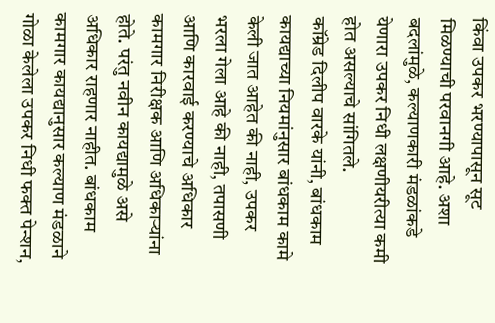किंवा उपकर भरण्यापासून सूट मिळण्याची परवानगी आहे. अशा बदलांमुळे, कल्याणकारी मंडळांकडे येणारा उपकर निधी लक्षणीयरीत्या कमी होत असल्याचे सांगितले.
कॉम्रेड दिलीप वारके यांनी, बांधकाम कायद्याच्या नियमांनुसार बांधकाम कामे केली जात आहेत की नाही, उपकर भरला गेला आहे की नाही, तपासणी आणि कारवाई करण्याचे अधिकार कामगार निरीक्षक आणि अधिकाऱ्यांना होते. परंतु नवीन कायद्यामुळे असे अधिकार राहणार नाहीत. बांधकाम कामगार कायद्यानुसार कल्याण मंडळाने गोळा केलेला उपकर निधी फक्त पेन्शन,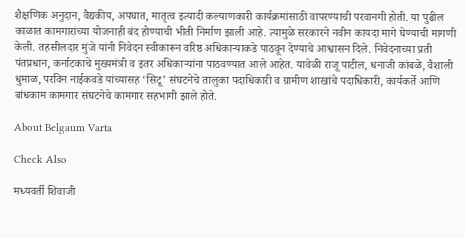शैक्षणिक अनुदान, वैद्यकीय, अपघात, मातृत्व इत्यादी कल्याणकारी कार्यक्रमांसाठी वापरण्याची परवानगी होती. या पुढील काळात कामगारांच्या योजनाही बंद होण्याची भीती निर्माण झाली आहे. त्यामुळे सरकारने नवीन कायदा मागे घेण्याची मागणी केली. तहसीलदार मुंजे यांनी निवेदन स्वीकारून वरिष्ठ अधिकाऱ्याकडे पाठवून देण्याचे आश्वासन दिले. निवेदनाच्या प्रती पंतप्रधान, कर्नाटकाचे मुख्यमंत्री व इतर अधिकाऱ्यांना पाठवण्यात आले आहेत. यावेळी राजू पाटील, धनाजी कांबळे, वैशाली धुमाळ, परविन नाईकवडे यांच्यासह ‘सिटू’ संघटनेचे तालुका पदाधिकारी व ग्रामीण शाखांचे पदाधिकारी, कार्यकर्ते आणि बांधकाम कामगार संघटनेचे कामगार सहभागी झाले होते.

About Belgaum Varta

Check Also

मध्यवर्ती शिवाजी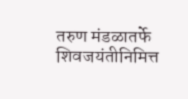तरुण मंडळातर्फे शिवजयंतीनिमित्त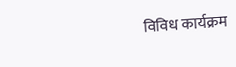विविध कार्यक्रम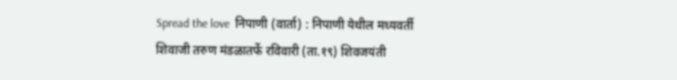Spread the love  निपाणी (वार्ता) : निपाणी येथील मध्यवर्ती शिवाजी तरुण मंडळातर्फे रविवारी (ता.१९) शिवजयंती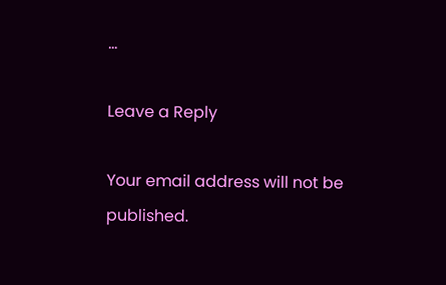…

Leave a Reply

Your email address will not be published.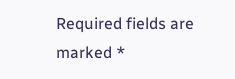Required fields are marked *